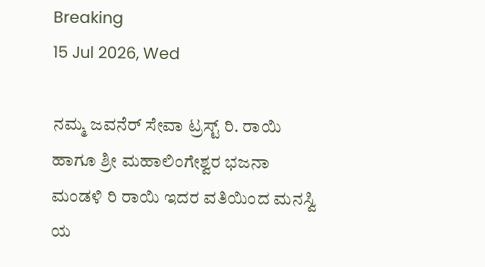Breaking
15 Jul 2026, Wed

ನಮ್ಮ ಜವನೆರ್ ಸೇವಾ ಟ್ರಸ್ಟ್ ರಿ. ರಾಯಿ ಹಾಗೂ ಶ್ರೀ ಮಹಾಲಿಂಗೇಶ್ವರ ಭಜನಾ ಮಂಡಳಿ ರಿ ರಾಯಿ ಇದರ ವತಿಯಿಂದ ಮನಸ್ವಿ ಯ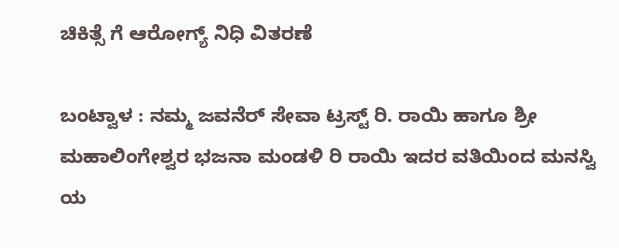ಚಿಕಿತ್ಸೆ ಗೆ ಆರೋಗ್ಯ್ ನಿಧಿ ವಿತರಣೆ

ಬಂಟ್ವಾಳ : ನಮ್ಮ ಜವನೆರ್ ಸೇವಾ ಟ್ರಸ್ಟ್ ರಿ. ರಾಯಿ ಹಾಗೂ ಶ್ರೀ ಮಹಾಲಿಂಗೇಶ್ವರ ಭಜನಾ ಮಂಡಳಿ ರಿ ರಾಯಿ ಇದರ ವತಿಯಿಂದ ಮನಸ್ವಿ ಯ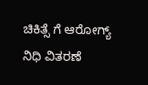ಚಿಕಿತ್ಸೆ ಗೆ ಆರೋಗ್ಯ್ ನಿಧಿ ವಿತರಣೆ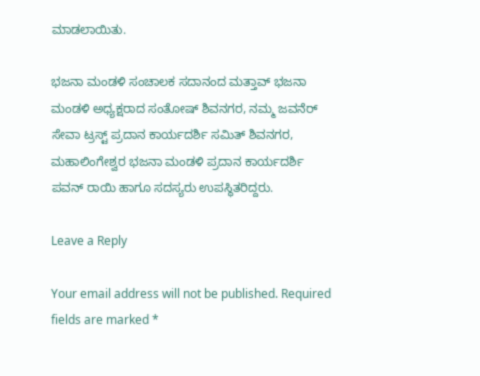ಮಾಡಲಾಯಿತು.

ಭಜನಾ ಮಂಡಳಿ ಸಂಚಾಲಕ ಸದಾನಂದ ಮತ್ತಾವ್ ಭಜನಾ ಮಂಡಳಿ ಅಧ್ಯಕ್ಷರಾದ ಸಂತೋಷ್ ಶಿವನಗರ, ನಮ್ಮ ಜವನೆರ್ ಸೇವಾ ಟ್ರಸ್ಟ್ ಪ್ರದಾನ ಕಾರ್ಯದರ್ಶಿ ಸಮಿತ್ ಶಿವನಗರ, ಮಹಾಲಿಂಗೇಶ್ವರ ಭಜನಾ ಮಂಡಳಿ ಪ್ರದಾನ ಕಾರ್ಯದರ್ಶಿ ಪವನ್ ರಾಯಿ ಹಾಗೂ ಸದಸ್ಯರು ಉಪಸ್ಥಿತರಿದ್ದರು.

Leave a Reply

Your email address will not be published. Required fields are marked *